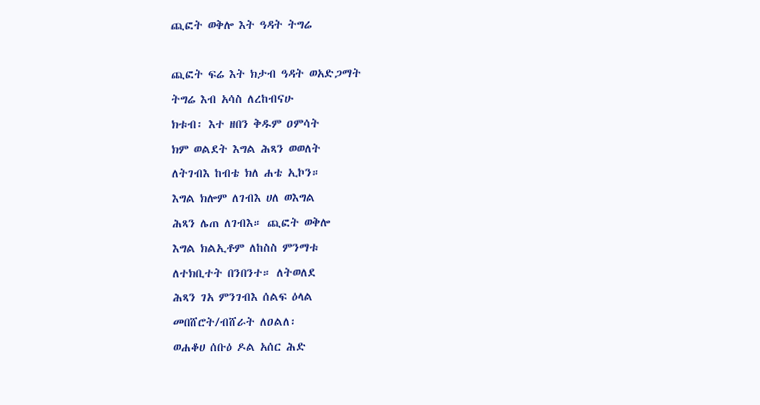ጪፎት ወቅሎ እት ዓዳት ትግሬ

ጪፎት ፍሬ እት ክታብ ዓዳት ወአድጋማት
ትግሬ እብ አሳስ ለረከብናሁ
ክቱብ፡ እተ ዘበን ቅዱም ዐምሳት
ክም ወልደት እግል ሕጻን ወወለት
ለትገብእ ከብቴ ክለ ሐቴ ኢኮን።
እግል ክሎም ለገብእ ሀለ ወእግል
ሕጻን ሌጠ ለገብእ። ጪፎት ወቅሎ
እግል ክልኢቶም ለከስስ ምንማቱ
ለተክቢተት በንበንተ። ለትወለደ
ሕጻን ገአ ምንገብእ ሰልፍ ዕላል
መበሸሮት/ብሸራት ለዐልለ፡
ወሐቆሀ ሰቡዕ ዶል አሰር ሕድ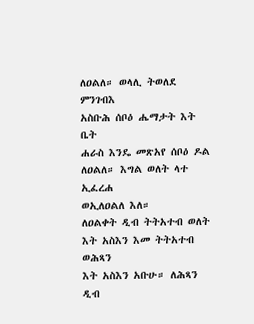ለዐልለ። ወላሊ ትወለደ ምንገብእ
አስቡሕ ሰቦዕ ሔማታት እት ቤት
ሐራስ እንዴ መጽአየ ሰቦዕ ዶል
ለዐልለ። እግል ወለት ላተ ኢፈረሐ
ወኢለዐልለ እለ።
ለዐልቀት ዲብ ትትአተብ ወለት
እት አስእን እመ ትትአተብ ወሕጻን
እት አስእን አቡሁ። ለሕጻን ዲብ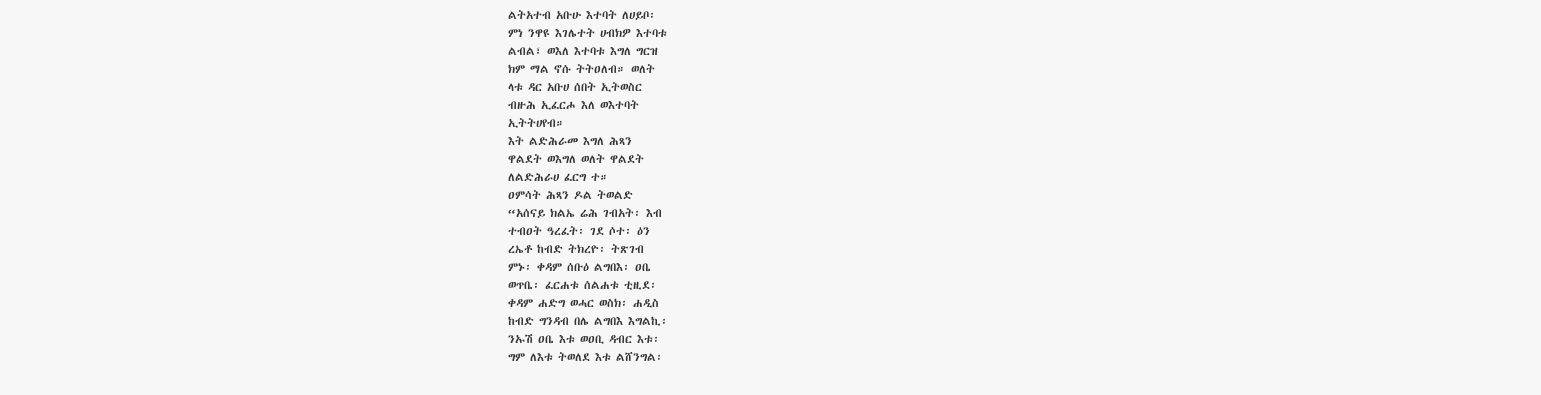ልትአተብ አቡሁ እተባት ለሀይቦ፡
ምነ ንዋዩ እገሌተት ሀብክዎ እተባቱ
ልብል፣ ወእለ እተባቱ እግለ ግርዝ
ክም ማል ኖሱ ትትዐለብ። ወለት
ላቱ ዳር አቡሀ ሰበት ኢትወስር
ብዙሕ ኢፈርሖ እለ ወእተባት
ኢትትሀየብ።
እት ልድሕራመ እግለ ሕጻን
ዋልደት ወእግለ ወለት ዋልደት
ለልድሕራሀ ፈርግ ተ።
ዐምሳት ሕጻን ዶል ትወልድ
“አሰናይ ክልኤ ሬሕ ገብአት፡ እብ
ተብዐት ዓረፈት፡ ገደ ሶተ፡ ዕን
ረኤቶ ከብድ ትክረዮ፡ ትጽገብ
ምኑ፡ ቀዳም ሰቡዕ ልግበእ፡ ዐቤ
ወጥቤ፡ ፈርሐቱ ሰልሐቱ ቲዚደ፡
ቀዳም ሐድግ ወሓር ወስክ፡ ሐዲስ
ከብድ ግንዳብ በሌ ልግበእ እግልኪ፡
ንኡሽ ዐቤ እቱ ወዐቢ ዳብር እቱ፡
ግም ለእቱ ትወለደ እቱ ልሸንግል፡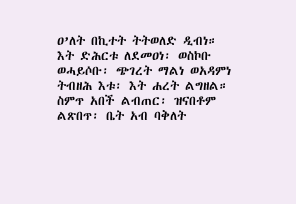ዐ’ለት በኪተት ትትወለድ ዲብነ።
እት ድሕርቱ ለደመዐነ፡ ወስኮቡ
ወሓይሶቡ፡ ጭገረት ማልነ ወአዳምነ
ትብዘሕ እቱ፡ እት ሐረት ልግዘል።
ስምጥ አበች ልብጠር፡ ዝናበቶም
ልጽበጥ፡ ቤት አብ ባቅለት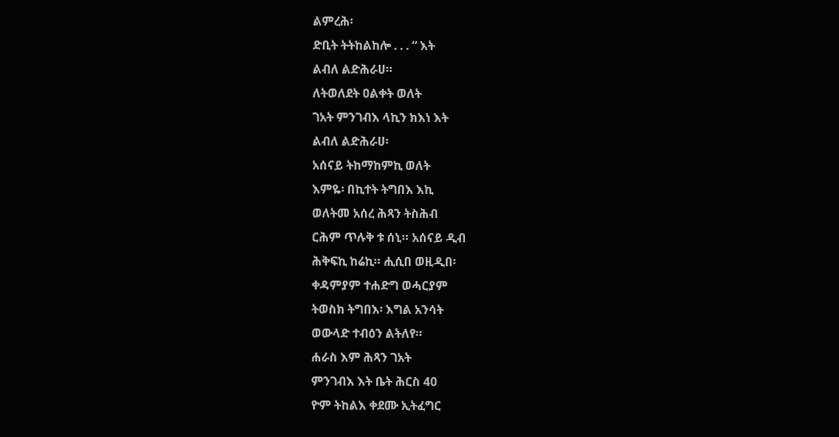ልምረሕ፡
ድቢት ትትከልከሎ . . . “ እት
ልብለ ልድሕራሀ።
ለትወለደት ዐልቀት ወለት
ገአት ምንገብእ ላኪን ክእነ እት
ልብለ ልድሕራሀ፡
አሰናይ ትከማከምኪ ወለት
እምዬ፡ በኪተት ትግበእ እኪ
ወለትመ አሰረ ሕጻን ትስሕብ
ርሕም ጥሉቅ ቱ ሰኒ። አሰናይ ዲብ
ሕቅፍኪ ከሬኪ። ሒሲበ ወዚዲበ፡
ቀዳምያም ተሐድግ ወሓርያም
ትወስክ ትግበእ፡ እግል አንሳት
ወውላድ ተብዕን ልትለየ።
ሐራስ እም ሕጻን ገአት
ምንገብእ እት ቤት ሕርስ 40
ዮም ትከልእ ቀደሙ ኢትፈግር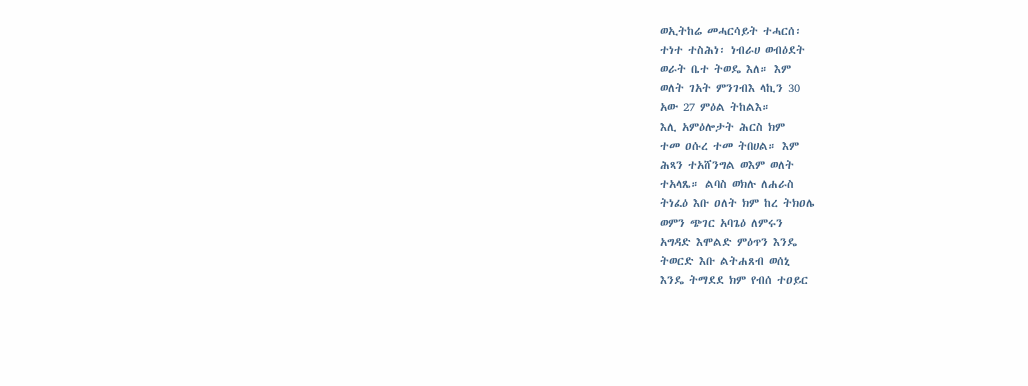ወኢትከሬ መሓርሳይት ተሓርሰ፡
ተነተ ተስሕነ፡ ነብራሀ ወብዕደት
ወራት ቤተ ትወዴ እለ። እም
ወለት ገአት ምንገብእ ላኪን 30
አው 27 ምዕል ትከልእ።
እሊ አምዕሎታት ሕርስ ክም
ተመ ዐሱረ ተመ ትበሀል። እም
ሕጻን ተአሸንግል ወእም ወለት
ተአላጼ። ልባስ ወክሉ ለሐራስ
ትነፈዕ እቡ ዐለት ክም ከረ ትክዐሌ
ወምን ጭገር አባጌዕ ለምሩን
አግዳድ እሞልድ ምዕጥን እንዴ
ትወርድ እቡ ልትሐጸብ ወሰኒ
እንዴ ትማደደ ክም የብሰ ተዐይር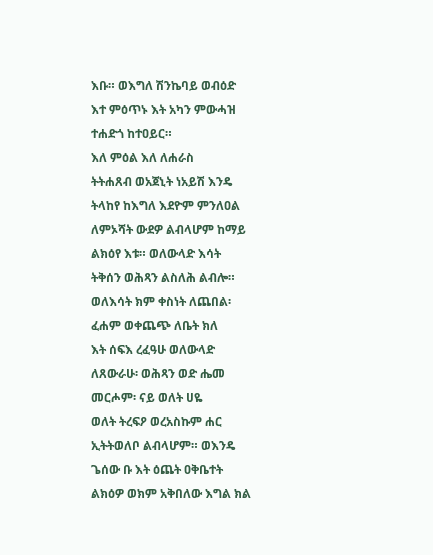እቡ። ወእግለ ሽንኬባይ ወብዕድ
እተ ምዕጥኑ እት አካን ምውሓዝ
ተሐድጎ ከተዐይር።
እለ ምዕል እለ ለሐራስ
ትትሐጸብ ወአጀኒት ነአይሽ እንዴ
ትላከየ ከእግለ እደዮም ምንለዐል
ለምኦሻት ውደዎ ልብላሆም ከማይ
ልክዕየ እቱ። ወለውላድ እሳት
ትቅሰን ወሕጻን ልስለሕ ልብሎ።
ወለእሳት ክም ቀስነት ለጨበል፡
ፈሐም ወቀጨጭ ለቤት ክለ
እት ሰፍእ ረፈዓሁ ወለውላድ
ለጸውራሁ፡ ወሕጻን ወድ ሔመ
መርሖም፡ ናይ ወለት ሀዬ
ወለት ትረፍዖ ወረአስኩም ሐር
ኢትትወለቦ ልብላሆም። ወእንዴ
ጌሰው ቡ እት ዕጨት ዐቅቤተት
ልክዕዎ ወክም አቅበለው እግል ክል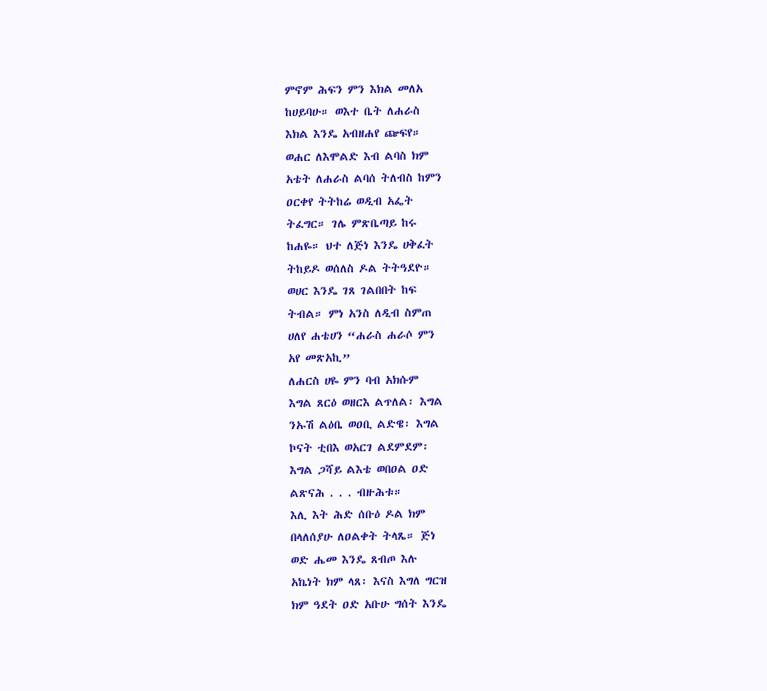ምኖም ሕፍን ምን እክል መለአ
ከሀይባሁ። ወእተ ቤት ለሐራስ
እክል እንዴ አብዘሐየ ጬፍየ።
ወሐር ለእሞልድ እብ ልባስ ክም
አቴት ለሐራስ ልባሰ ትለብስ ከምን
ዐርቀየ ትትከሬ ወዲብ አፌት
ትፈግር። ገሌ ምጽቤጣይ ከሩ
ከሐዬ። ህተ ለጅነ እንዴ ሀቅፈት
ትከይዶ ወሰለስ ዶል ትትዓደዮ።
ወሀር እንዴ ገጸ ገልበበት ከፍ
ትብል። ምነ አንስ ለዲብ ስምጠ
ሀለየ ሐቴሀን “ሐራስ ሐራሶ ምን
አየ መጽአኪ”
ለሐርስ ሀዬ ምን ባብ አክሱም
እግል ጸርዕ ወዘርእ ልጥለል፡ እግል
ንኡሽ ልዕቤ ወዐቢ ልድዌ፡ እግል
ኮናት ቲበእ ወአርገ ልደምደም፡
እግል ጋሻይ ልእቴ ወበዐል ዐድ
ልጽናሕ . . . ብዙሕቱ።
እሊ እት ሕድ ሰቡዕ ዶል ክም
በላለሰያሁ ለዐልቀት ትላጼ። ጅነ
ወድ ሔመ እንዴ ጸብጦ እሉ
አኬነት ክም ላጸ፡ እናስ እግለ ግርዝ
ክም ዓደት ዐድ አቡሁ ግሰት እንዴ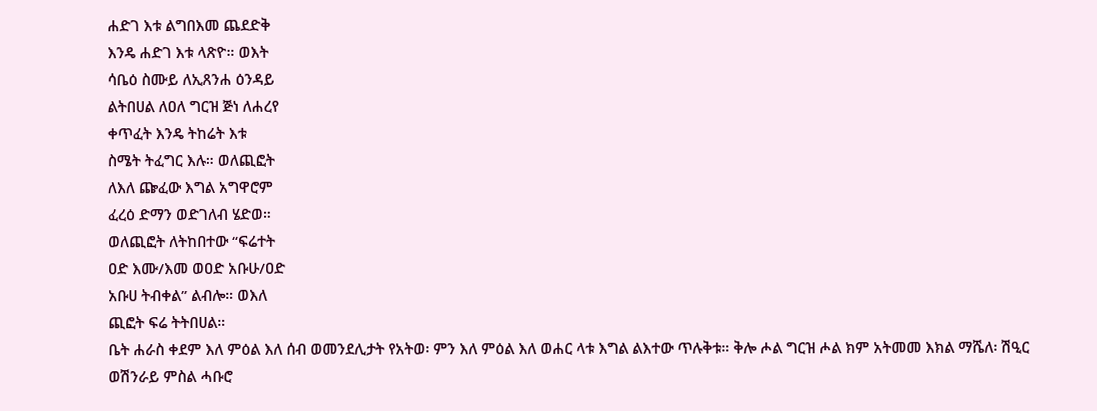ሐድገ እቱ ልግበእመ ጨደድቅ
እንዴ ሐድገ እቱ ላጽዮ። ወእት
ሳቤዕ ስሙይ ለኢጸንሐ ዕንዳይ
ልትበሀል ለዐለ ግርዝ ጅነ ለሐረየ
ቀጥፈት እንዴ ትከሬት እቱ
ስሜት ትፈግር እሉ። ወለጪፎት
ለእለ ጬፈው እግል አግዋሮም
ፈረዕ ድማን ወድገለብ ሄድወ።
ወለጪፎት ለትከበተው “ፍሬተት
ዐድ እሙ/እመ ወዐድ አቡሁ/ዐድ
አቡሀ ትብቀል” ልብሎ። ወእለ
ጪፎት ፍሬ ትትበሀል።
ቤት ሐራስ ቀደም እለ ምዕል እለ ሰብ ወመንደሊታት የአትወ፡ ምን እለ ምዕል እለ ወሐር ላቱ እግል ልእተው ጥሉቅቱ። ቅሎ ሖል ግርዝ ሖል ክም አትመመ እክል ማሼለ፡ ሽዒር ወሽንራይ ምስል ሓቡሮ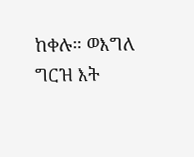ከቀሉ። ወእግለ ግርዝ እት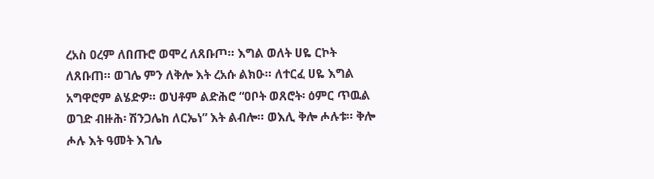ረአስ ዐረም ለበጡሮ ወሞረ ለጸቡጦ። እግል ወለት ሀዬ ርኮት ለጸቡጠ። ወገሌ ምን ለቅሎ እት ረአሱ ልክዑ። ለተርፈ ሀዬ እግል አግዋሮም ልሄድዎ። ወህቶም ልድሕሮ “ዐቦት ወጸሮት፡ ዕምር ጥዉል ወገድ ብዙሕ፡ ሽንጋሌከ ለርኤነ” እት ልብሎ። ወእሊ ቅሎ ሖሉቱ። ቅሎ ሖሉ እት ዓመት እገሌ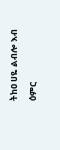ትከዐ ሀዬ ልብሎ እብ ዕምር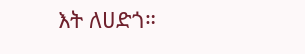እት ለሀድጎ።